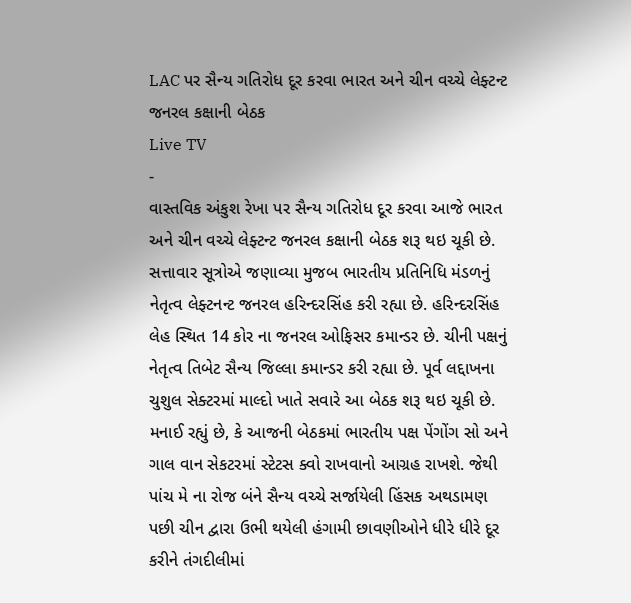LAC પર સૈન્ય ગતિરોધ દૂર કરવા ભારત અને ચીન વચ્ચે લેફ્ટન્ટ જનરલ કક્ષાની બેઠક
Live TV
-
વાસ્તવિક અંકુશ રેખા પર સૈન્ય ગતિરોધ દૂર કરવા આજે ભારત અને ચીન વચ્ચે લેફ્ટન્ટ જનરલ કક્ષાની બેઠક શરૂ થઇ ચૂકી છે. સત્તાવાર સૂત્રોએ જણાવ્યા મુજબ ભારતીય પ્રતિનિધિ મંડળનું નેતૃત્વ લેફ્ટનન્ટ જનરલ હરિન્દરસિંહ કરી રહ્યા છે. હરિન્દરસિંહ લેહ સ્થિત 14 કોર ના જનરલ ઓફિસર કમાન્ડર છે. ચીની પક્ષનું નેતૃત્વ તિબેટ સૈન્ય જિલ્લા કમાન્ડર કરી રહ્યા છે. પૂર્વ લદ્દાખના ચુશુલ સેક્ટરમાં માલ્દો ખાતે સવારે આ બેઠક શરૂ થઇ ચૂકી છે. મનાઈ રહ્યું છે, કે આજની બેઠકમાં ભારતીય પક્ષ પેંગોંગ સો અને ગાલ વાન સેકટરમાં સ્ટેટસ ક્વો રાખવાનો આગ્રહ રાખશે. જેથી પાંચ મે ના રોજ બંને સૈન્ય વચ્ચે સર્જાયેલી હિંસક અથડામણ પછી ચીન દ્વારા ઉભી થયેલી હંગામી છાવણીઓને ધીરે ધીરે દૂર કરીને તંગદીલીમાં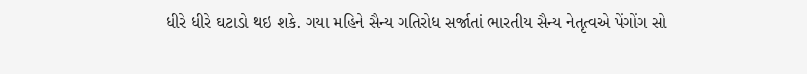ધીરે ધીરે ઘટાડો થઇ શકે. ગયા મહિને સૈન્ય ગતિરોધ સર્જાતાં ભારતીય સૈન્ય નેતૃત્વએ પેંગોંગ સો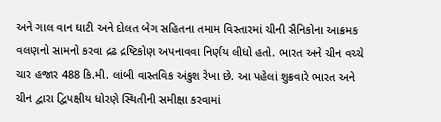અને ગાલ વાન ઘાટી અને દોલત બેગ સહિતના તમામ વિસ્તારમાં ચીની સૈનિકોના આક્રમક વલણનો સામનો કરવા દ્રઢ દ્રષ્ટિકોણ અપનાવવા નિર્ણય લીધો હતો. ભારત અને ચીન વચ્ચે ચાર હજાર 488 કિ.મી. લાંબી વાસ્તવિક અંકુશ રેખા છે. આ પહેલાં શુક્રવારે ભારત અને ચીન દ્વારા દ્વિપક્ષીય ધોરણે સ્થિતીની સમીક્ષા કરવામાં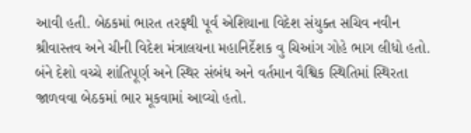આવી હતી. બેઠકમાં ભારત તરફથી પૂર્વ એશિયાના વિદેશ સંયુક્ત સચિવ નવીન શ્રીવાસ્તવ અને ચીની વિદેશ મંત્રાલયના મહાનિર્દેશક વુ ચિઆંગ ગોહે ભાગ લીધો હતો. બંને દેશો વચ્ચે શાંતિપૂર્ણ અને સ્થિર સંબંધ અને વર્તમાન વૈશ્વિક સ્થિતિમાં સ્થિરતા જાળવવા બેઠકમાં ભાર મૂકવામાં આવ્યો હતો.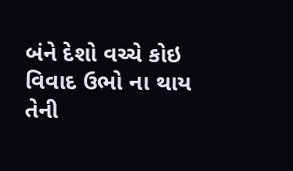બંને દેશો વચ્ચે કોઇ વિવાદ ઉભો ના થાય તેની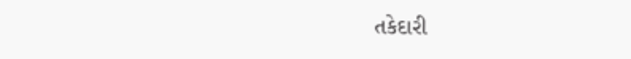તકેદારી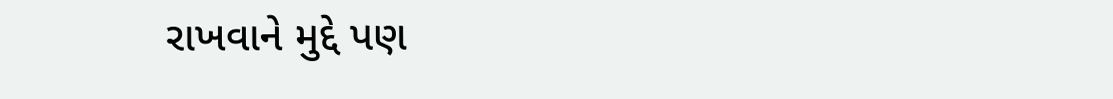રાખવાને મુદ્દે પણ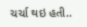ચર્ચા થઇ હતી..